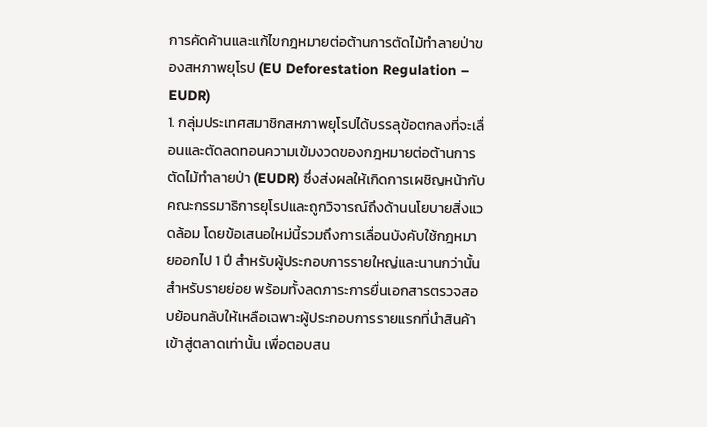การคัดค้านและแก้ไขกฎหมายต่อต้านการตัดไม้ทำลายป่าของสหภาพยุโรป (EU Deforestation Regulation – EUDR)
1. กลุ่มประเทศสมาชิกสหภาพยุโรปได้บรรลุข้อตกลงที่จะเลื่อนและตัดลดทอนความเข้มงวดของกฎหมายต่อต้านการตัดไม้ทำลายป่า (EUDR) ซึ่งส่งผลให้เกิดการเผชิญหน้ากับคณะกรรมาธิการยุโรปและถูกวิจารณ์ถึงด้านนโยบายสิ่งแวดล้อม โดยข้อเสนอใหม่นี้รวมถึงการเลื่อนบังคับใช้กฎหมายออกไป 1 ปี สำหรับผู้ประกอบการรายใหญ่และนานกว่านั้นสำหรับรายย่อย พร้อมทั้งลดภาระการยื่นเอกสารตรวจสอบย้อนกลับให้เหลือเฉพาะผู้ประกอบการรายแรกที่นำสินค้าเข้าสู่ตลาดเท่านั้น เพื่อตอบสน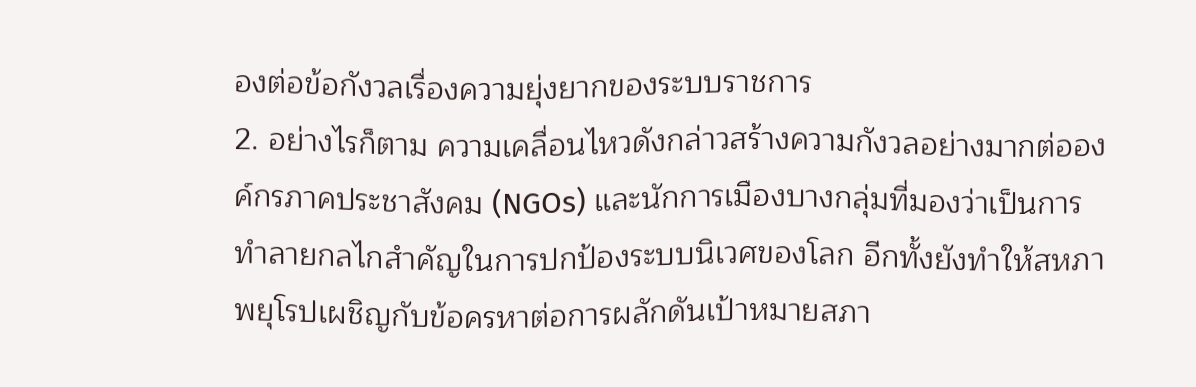องต่อข้อกังวลเรื่องความยุ่งยากของระบบราชการ
2. อย่างไรก็ตาม ความเคลื่อนไหวดังกล่าวสร้างความกังวลอย่างมากต่อองค์กรภาคประชาสังคม (NGOs) และนักการเมืองบางกลุ่มที่มองว่าเป็นการทำลายกลไกสำคัญในการปกป้องระบบนิเวศของโลก อีกทั้งยังทำให้สหภาพยุโรปเผชิญกับข้อครหาต่อการผลักดันเป้าหมายสภา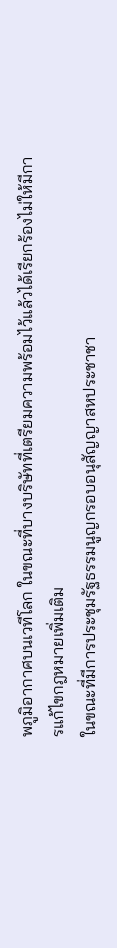พภูมิอากาศบนเวทีโลก ในขณะที่บางบริษัทที่เตรียมความพร้อมไว้แล้วได้เรียกร้องไม่ให้มีการแก้ไขกฎหมายเพิ่มเติม
ในขณะที่มีการประชุมรัฐธรรมนูญกรอบอนุสัญญาสหประชาชา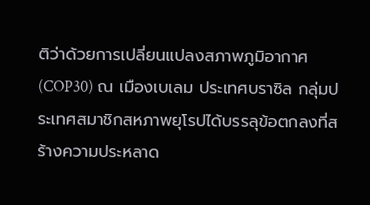ติว่าด้วยการเปลี่ยนแปลงสภาพภูมิอากาศ (COP30) ณ เมืองเบเลม ประเทศบราซิล กลุ่มประเทศสมาชิกสหภาพยุโรปได้บรรลุข้อตกลงที่สร้างความประหลาด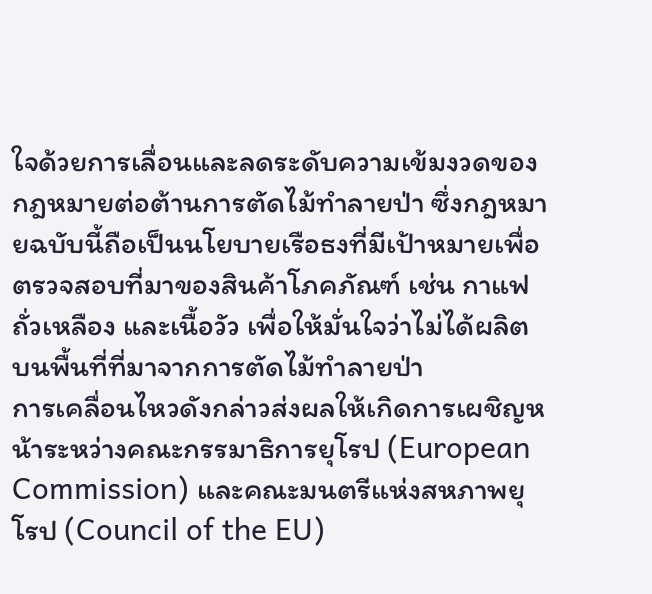ใจด้วยการเลื่อนและลดระดับความเข้มงวดของกฎหมายต่อต้านการตัดไม้ทำลายป่า ซึ่งกฎหมายฉบับนี้ถือเป็นนโยบายเรือธงที่มีเป้าหมายเพื่อตรวจสอบที่มาของสินค้าโภคภัณฑ์ เช่น กาแฟ ถั่วเหลือง และเนื้อวัว เพื่อให้มั่นใจว่าไม่ได้ผลิตบนพื้นที่ที่มาจากการตัดไม้ทำลายป่า
การเคลื่อนไหวดังกล่าวส่งผลให้เกิดการเผชิญหน้าระหว่างคณะกรรมาธิการยุโรป (European Commission) และคณะมนตรีแห่งสหภาพยุโรป (Council of the EU)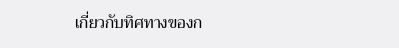เกี่ยวกับทิศทางของก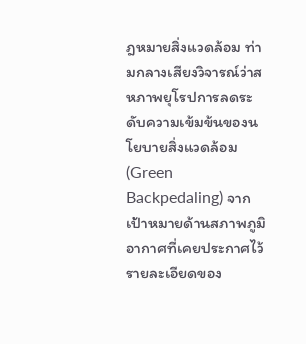ฎหมายสิ่งแวดล้อม ท่ามกลางเสียงวิจารณ์ว่าสหภาพยุโรปการลดระดับความเข้มข้นของนโยบายสิ่งแวดล้อม (Green Backpedaling) จากเป้าหมายด้านสภาพภูมิอากาศที่เคยประกาศไว้
รายละเอียดของ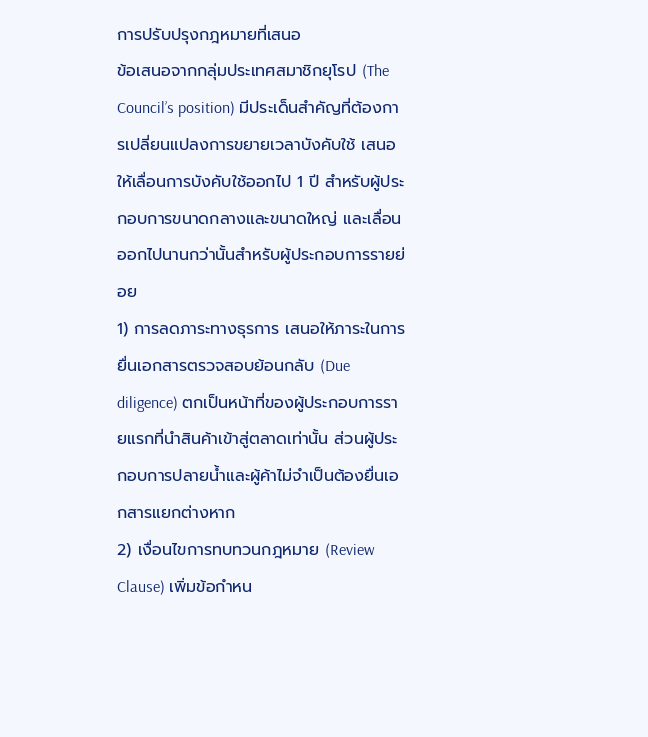การปรับปรุงกฎหมายที่เสนอ
ข้อเสนอจากกลุ่มประเทศสมาชิกยุโรป (The Council’s position) มีประเด็นสำคัญที่ต้องการเปลี่ยนแปลงการขยายเวลาบังคับใช้ เสนอให้เลื่อนการบังคับใช้ออกไป 1 ปี สำหรับผู้ประกอบการขนาดกลางและขนาดใหญ่ และเลื่อนออกไปนานกว่านั้นสำหรับผู้ประกอบการรายย่อย
1) การลดภาระทางธุรการ เสนอให้ภาระในการยื่นเอกสารตรวจสอบย้อนกลับ (Due diligence) ตกเป็นหน้าที่ของผู้ประกอบการรายแรกที่นำสินค้าเข้าสู่ตลาดเท่านั้น ส่วนผู้ประกอบการปลายน้ำและผู้ค้าไม่จำเป็นต้องยื่นเอกสารแยกต่างหาก
2) เงื่อนไขการทบทวนกฎหมาย (Review Clause) เพิ่มข้อกำหน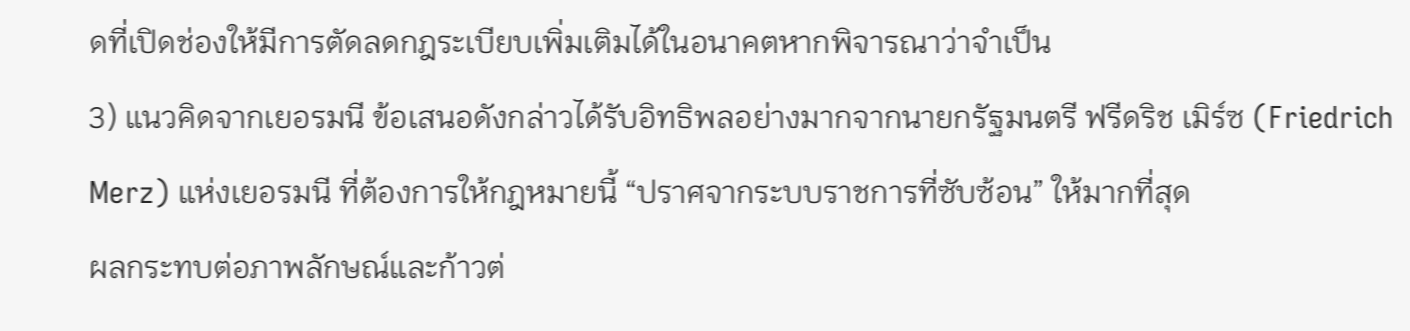ดที่เปิดช่องให้มีการตัดลดกฎระเบียบเพิ่มเติมได้ในอนาคตหากพิจารณาว่าจำเป็น
3) แนวคิดจากเยอรมนี ข้อเสนอดังกล่าวได้รับอิทธิพลอย่างมากจากนายกรัฐมนตรี ฟรีดริช เมิร์ซ (Friedrich Merz) แห่งเยอรมนี ที่ต้องการให้กฎหมายนี้ “ปราศจากระบบราชการที่ซับซ้อน” ให้มากที่สุด
ผลกระทบต่อภาพลักษณ์และก้าวต่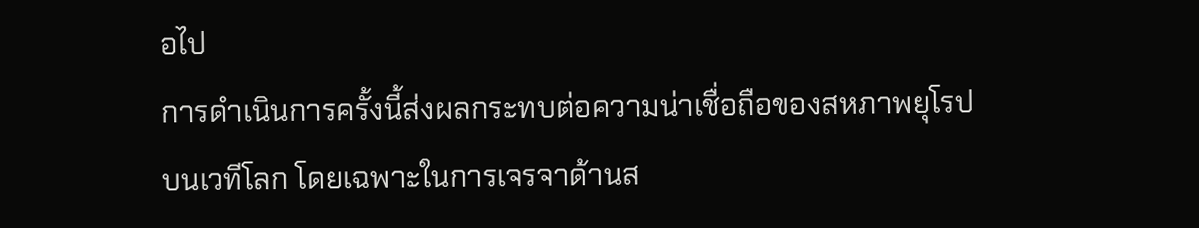อไป
การดำเนินการครั้งนี้ส่งผลกระทบต่อความน่าเชื่อถือของสหภาพยุโรปบนเวทีโลก โดยเฉพาะในการเจรจาด้านส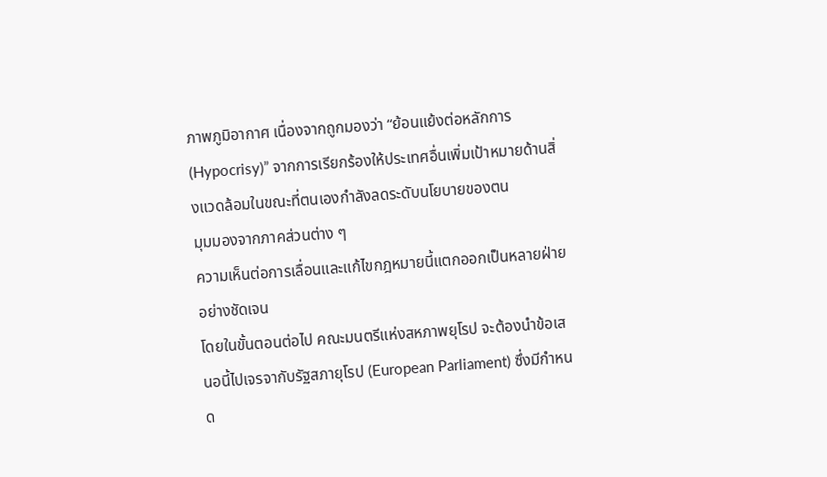ภาพภูมิอากาศ เนื่องจากถูกมองว่า “ย้อนแย้งต่อหลักการ (Hypocrisy)” จากการเรียกร้องให้ประเทศอื่นเพิ่มเป้าหมายด้านสิ่งแวดล้อมในขณะที่ตนเองกำลังลดระดับนโยบายของตน
มุมมองจากภาคส่วนต่าง ๆ
ความเห็นต่อการเลื่อนและแก้ไขกฎหมายนี้แตกออกเป็นหลายฝ่ายอย่างชัดเจน
โดยในขั้นตอนต่อไป คณะมนตรีแห่งสหภาพยุโรป จะต้องนำข้อเสนอนี้ไปเจรจากับรัฐสภายุโรป (European Parliament) ซึ่งมีกำหนด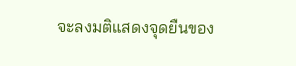จะลงมติแสดงจุดยืนของ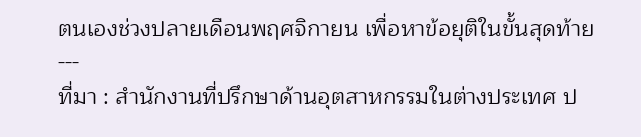ตนเองช่วงปลายเดือนพฤศจิกายน เพื่อหาข้อยุติในขั้นสุดท้าย
---
ที่มา : สำนักงานที่ปรึกษาด้านอุตสาหกรรมในต่างประเทศ ป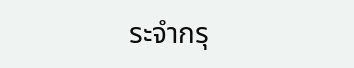ระจำกรุ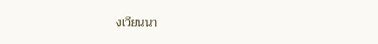งเวียนนา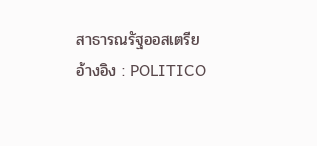สาธารณรัฐออสเตรีย
อ้างอิง : POLITICO